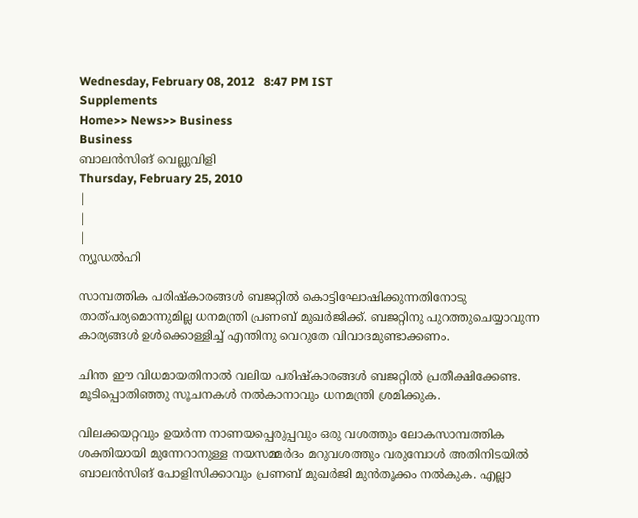Wednesday, February 08, 2012   8:47 PM IST
Supplements
Home>> News>> Business
Business
ബാലന്‍സിങ് വെല്ലുവിളി
Thursday, February 25, 2010
|
|
|
ന്യൂഡല്‍ഹി

സാമ്പത്തിക പരിഷ്കാരങ്ങള്‍ ബജറ്റില്‍ കൊട്ടിഘോഷിക്കുന്നതിനോടു താത്പര്യമൊന്നുമില്ല ധനമന്ത്രി പ്രണബ് മുഖര്‍ജിക്ക്. ബജറ്റിനു പുറത്തുചെയ്യാവുന്ന കാര്യങ്ങള്‍ ഉള്‍ക്കൊള്ളിച്ച് എന്തിനു വെറുതേ വിവാദമുണ്ടാക്കണം.

ചിന്ത ഈ വിധമായതിനാല്‍ വലിയ പരിഷ്കാരങ്ങള്‍ ബജറ്റില്‍ പ്രതീക്ഷിക്കേണ്ട. മൂടിപ്പൊതിഞ്ഞു സൂചനകള്‍ നല്‍കാനാവും ധനമന്ത്രി ശ്രമിക്കുക.

വിലക്കയറ്റവും ഉയര്‍ന്ന നാണയപ്പെരുപ്പവും ഒരു വശത്തും ലോകസാമ്പത്തിക ശക്തിയായി മുന്നേറാനുള്ള നയസമ്മര്‍ദം മറുവശത്തും വരുമ്പോള്‍ അതിനിടയില്‍ ബാലന്‍സിങ് പോളിസിക്കാവും പ്രണബ് മുഖര്‍ജി മുന്‍തൂക്കം നല്‍കുക. എല്ലാ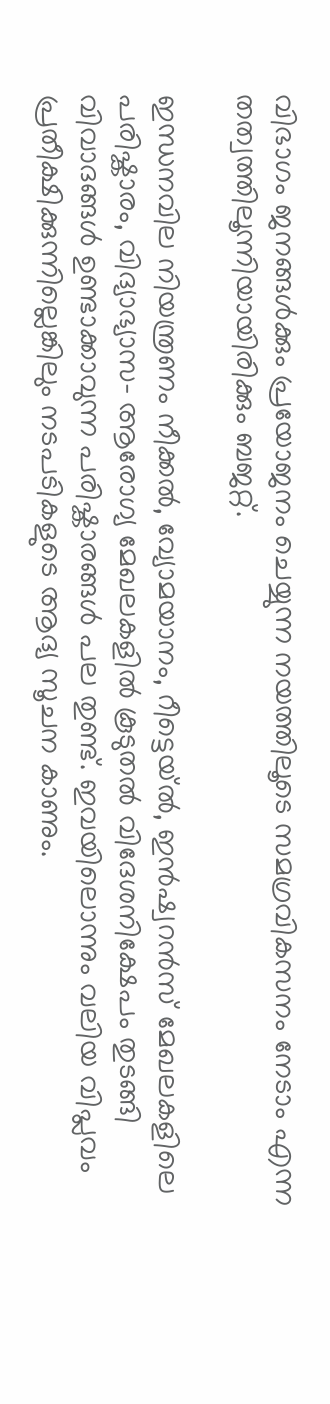വിഭാഗം ജനങ്ങള്‍ക്കും പ്രയോജനം ചെയ്യുന്ന നയത്തിലൂടെ സമഗ്രവികസനം നേടാം എന്ന തത്വത്തിലൂന്നിയായിരിക്കും ബജറ്റ്.

ഇന്ധനവില നിയന്ത്രണം നീക്കല്‍, വ്യോമയാനം, റീട്ടെയ്ല്‍, ഇന്‍ഷ്വറന്‍സ് മേഖലകളിലെ പരിഷ്കാരം, വിദ്യാഭ്യാസ- ആരോഗ്യ മേഖലകളില്‍ കൂടുതല്‍ വിദേശനിക്ഷേപം തുടങ്ങി വിവാദങ്ങള്‍ ഉണ്ടാക്കാവുന്ന പരിഷ്കാരങ്ങള്‍ പല തുണ്ട്. ഇവയിലൊന്നും വലിയ വിപ്ലവം പ്രതീക്ഷിക്കുന്നില്ലെങ്കിലും നടപടികളുടെ ആദ്യ സൂചന കാണും.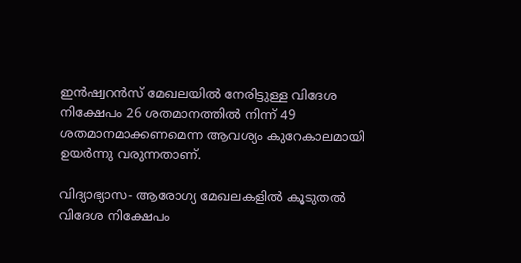ഇന്‍ഷ്വറന്‍സ് മേഖലയില്‍ നേരിട്ടുള്ള വിദേശ നിക്ഷേപം 26 ശതമാനത്തില്‍ നിന്ന് 49 ശതമാനമാക്കണമെന്ന ആവശ്യം കുറേകാലമായി ഉയര്‍ന്നു വരുന്നതാണ്.

വിദ്യാഭ്യാസ- ആരോഗ്യ മേഖലകളില്‍ കൂടുതല്‍ വിദേശ നിക്ഷേപം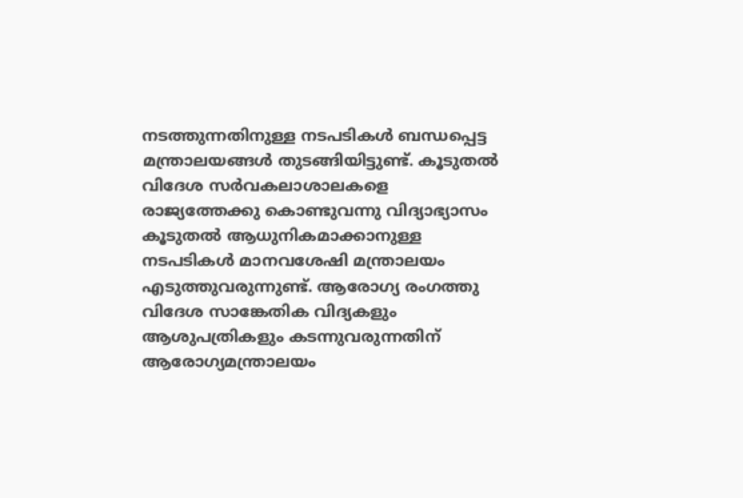നടത്തുന്നതിനുള്ള നടപടികള്‍ ബന്ധപ്പെട്ട മന്ത്രാലയങ്ങള്‍ തുടങ്ങിയിട്ടുണ്ട്. കൂടുതല്‍ വിദേശ സര്‍വകലാശാലകളെ രാജ്യത്തേക്കു കൊണ്ടുവന്നു വിദ്യാഭ്യാസം കൂടുതല്‍ ആധുനികമാക്കാനുള്ള നടപടികള്‍ മാനവശേഷി മന്ത്രാലയം എടുത്തുവരുന്നുണ്ട്. ആരോഗ്യ രംഗത്തു വിദേശ സാങ്കേതിക വിദ്യകളും ആശുപത്രികളും കടന്നുവരുന്നതിന് ആരോഗ്യമന്ത്രാലയം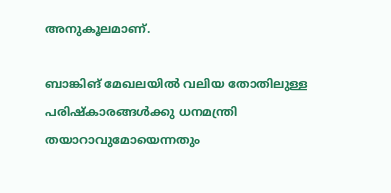അനുകൂലമാണ്.

ബാങ്കിങ് മേഖലയില്‍ വലിയ തോതിലുള്ള പരിഷ്കാരങ്ങള്‍ക്കു ധനമന്ത്രി തയാറാവുമോയെന്നതും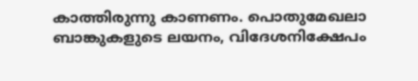കാത്തിരുന്നു കാണണം. പൊതുമേഖലാ ബാങ്കുകളുടെ ലയനം, വിദേശനിക്ഷേപം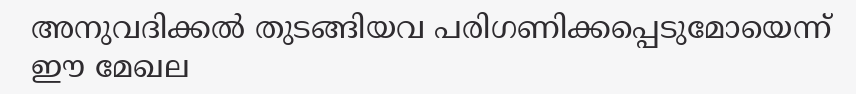അനുവദിക്കല്‍ തുടങ്ങിയവ പരിഗണിക്കപ്പെടുമോയെന്ന് ഈ മേഖല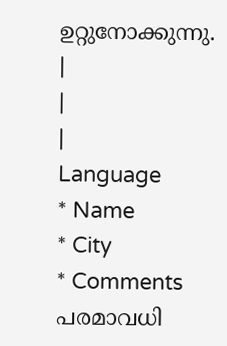ഉറ്റുനോക്കുന്നു.
|
|
|
Language
* Name
* City
* Comments
പരമാവധി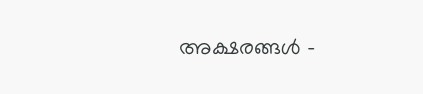അക്ഷരങ്ങള്‍ -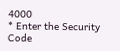4000
* Enter the Security Code